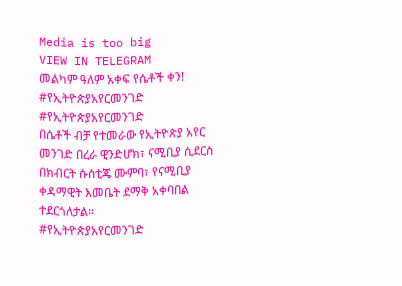Media is too big
VIEW IN TELEGRAM
መልካም ዓለም አቀፍ የሴቶች ቀን!
#የኢትዮጵያአየርመንገድ
#የኢትዮጵያአየርመንገድ
በሴቶች ብቻ የተመራው የኢትዮጵያ አየር መንገድ በረራ ዊንድሆክ፣ ናሚቢያ ሲደርስ በክብርት ሱስቲጄ ሙምባ፣ የናሚቢያ ቀዳማዊት እመቤት ደማቅ አቀባበል ተደርጎለታል።
#የኢትዮጵያአየርመንገድ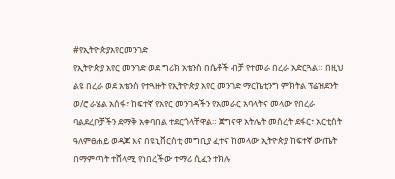#የኢትዮጵያአየርመንገድ
የኢትዮጵያ አየር መንገድ ወደ ግሪክ አቴንስ በሴቶች ብቻ የተመራ በረራ አድርጓል። በዚህ ልዩ በረራ ወደ አቴንስ የተጓዙት የኢትዮጵያ አየር መንገድ ማርኬቲንግ ምክትል ፕሬዝደንት ወ/ሮ ራሄል አሰፋ፣ ከፍተኛ የአየር መንገዳችን የአመራር አባላትና መላው የበረራ ባልደረቦቻችን ደማቅ አቀባበል ተደርጎላቸዋል። ጀግናዋ አትሌት መሰረት ደፋር፣ አርቲስት ዓለምፀሐይ ወዳጆ እና በዩኒቨርስቲ መግቢያ ፈተና ከመላው ኢትዮጵያ ከፍተኛ ውጤት በማምጣት ተሸላሚ የነበረችው ተማሪ ሲፈን ተክሉ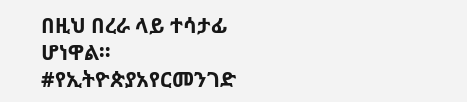በዚህ በረራ ላይ ተሳታፊ ሆነዋል።
#የኢትዮጵያአየርመንገድ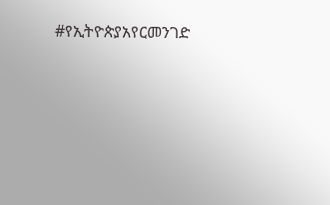#የኢትዮጵያአየርመንገድ